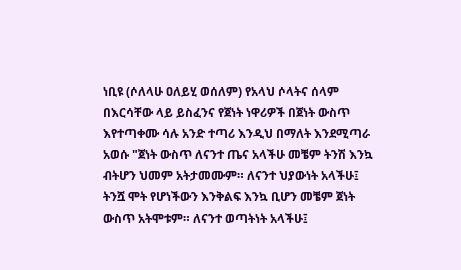ነቢዩ (ሶለላሁ ዐለይሂ ወሰለም) የአላህ ሶላትና ሰላም በእርሳቸው ላይ ይስፈንና የጀነት ነዋሪዎች በጀነት ውስጥ እየተጣቀሙ ሳሉ አንድ ተጣሪ እንዲህ በማለት እንደሚጣራ አወሱ "ጀነት ውስጥ ለናንተ ጤና አላችሁ መቼም ትንሽ እንኳ ብትሆን ህመም አትታመሙም። ለናንተ ህያውነት አላችሁ፤ ትንሿ ሞት የሆነችውን እንቅልፍ እንኳ ቢሆን መቼም ጀነት ውስጥ አትሞቱም። ለናንተ ወጣትነት አላችሁ፤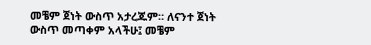መቼም ጀነት ውስጥ አታረጁም። ለናንተ ጀነት ውስጥ መጣቀም አላችሁ፤ መቼም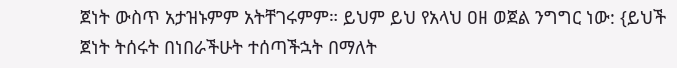ጀነት ውስጥ አታዝኑምም አትቸገሩምም። ይህም ይህ የአላህ ዐዘ ወጀል ንግግር ነው: {ይህች ጀነት ትሰሩት በነበራችሁት ተሰጣችኋት በማለት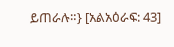ይጠራሉ።} [አልአዕራፍ: 43]